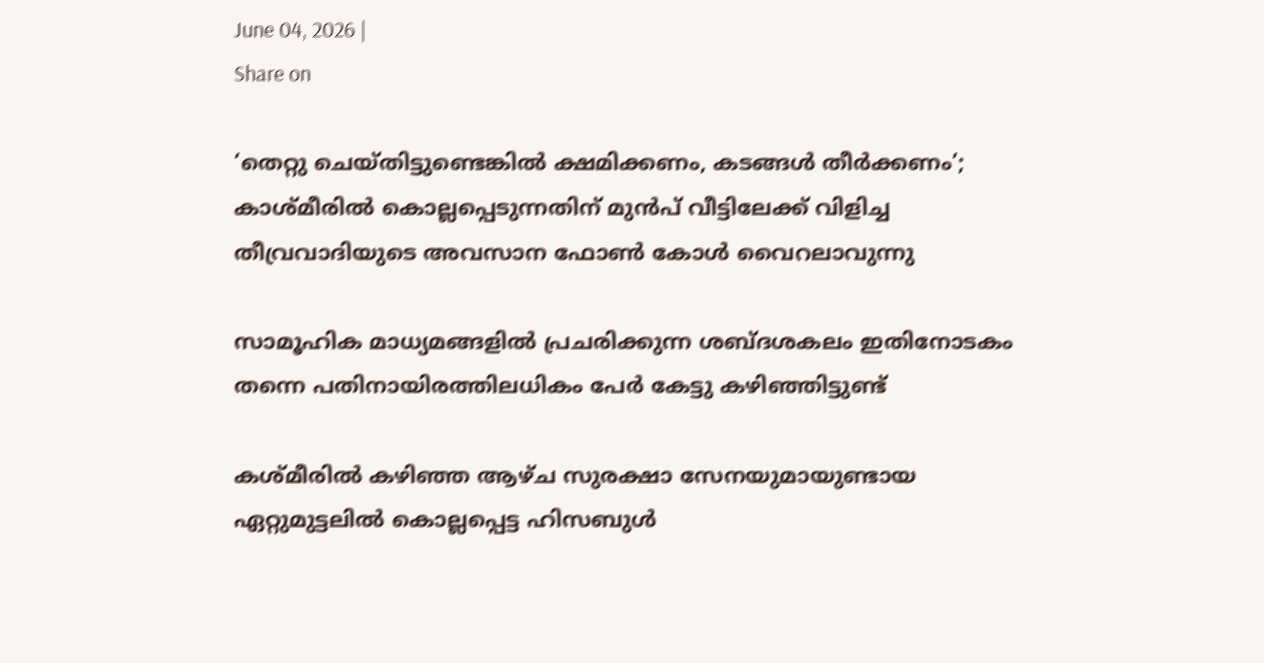June 04, 2026 |
Share on

‘തെറ്റു ചെയ്തിട്ടുണ്ടെങ്കില്‍ ക്ഷമിക്കണം, കടങ്ങള്‍ തീര്‍ക്കണം’; കാശ്മീരില്‍ കൊല്ലപ്പെടുന്നതിന് മുന്‍പ് വീട്ടിലേക്ക് വിളിച്ച തീവ്രവാദിയുടെ അവസാന ഫോണ്‍ കോള്‍ വൈറലാവുന്നു

സാമൂഹിക മാധ്യമങ്ങളില്‍ പ്രചരിക്കുന്ന ശബ്ദശകലം ഇതിനോടകം തന്നെ പതിനായിരത്തിലധികം പേര്‍ കേട്ടു കഴിഞ്ഞിട്ടുണ്ട്

കശ്മീരില്‍ കഴിഞ്ഞ ആഴ്ച സുരക്ഷാ സേനയുമായുണ്ടായ ഏറ്റുമുട്ടലില്‍ കൊല്ലപ്പെട്ട ഹിസബുള്‍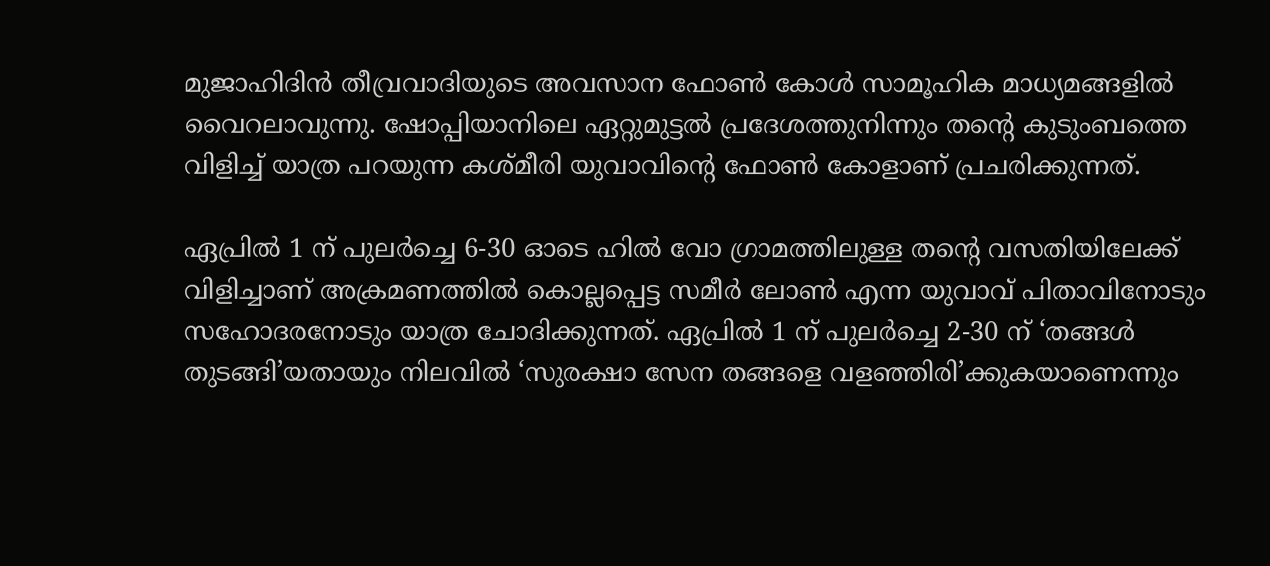മുജാഹിദിന്‍ തീവ്രവാദിയുടെ അവസാന ഫോണ്‍ കോള്‍ സാമൂഹിക മാധ്യമങ്ങളില്‍ വൈറലാവുന്നു. ഷോപ്പിയാനിലെ ഏറ്റുമുട്ടല്‍ പ്രദേശത്തുനിന്നും തന്റെ കുടുംബത്തെ വിളിച്ച് യാത്ര പറയുന്ന കശ്മീരി യുവാവിന്റെ ഫോണ്‍ കോളാണ് പ്രചരിക്കുന്നത്.

ഏപ്രില്‍ 1 ന് പുലര്‍ച്ചെ 6-30 ഓടെ ഹില്‍ വോ ഗ്രാമത്തിലുള്ള തന്റെ വസതിയിലേക്ക് വിളിച്ചാണ് അക്രമണത്തില്‍ കൊല്ലപ്പെട്ട സമീര്‍ ലോണ്‍ എന്ന യുവാവ് പിതാവിനോടും സഹോദരനോടും യാത്ര ചോദിക്കുന്നത്. ഏപ്രില്‍ 1 ന് പുലര്‍ച്ചെ 2-30 ന് ‘തങ്ങള്‍ തുടങ്ങി’യതായും നിലവില്‍ ‘സുരക്ഷാ സേന തങ്ങളെ വളഞ്ഞിരി’ക്കുകയാണെന്നും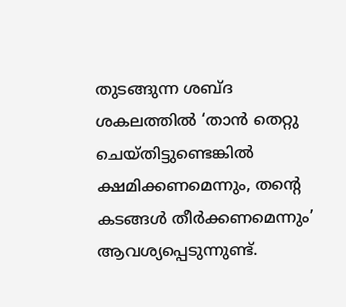തുടങ്ങുന്ന ശബ്ദ ശകലത്തില്‍ ‘താന്‍ തെറ്റു ചെയ്തിട്ടുണ്ടെങ്കില്‍ ക്ഷമിക്കണമെന്നും, തന്റെ കടങ്ങള്‍ തീര്‍ക്കണമെന്നും’ ആവശ്യപ്പെടുന്നുണ്ട്.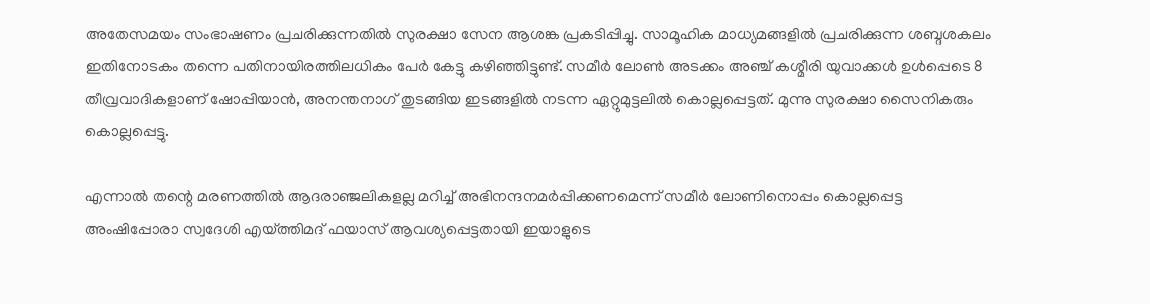അതേസമയം സംഭാഷണം പ്രചരിക്കുന്നതില്‍ സുരക്ഷാ സേന ആശങ്ക പ്രകടിപ്പിച്ചു. സാമൂഹിക മാധ്യമങ്ങളില്‍ പ്രചരിക്കുന്ന ശബ്ദശകലം ഇതിനോടകം തന്നെ പതിനായിരത്തിലധികം പേര്‍ കേട്ടു കഴിഞ്ഞിട്ടുണ്ട്. സമീര്‍ ലോണ്‍ അടക്കം അഞ്ച് കശ്മീരി യുവാക്കള്‍ ഉള്‍പ്പെടെ 8 തീവ്രവാദികളാണ് ഷോപ്പിയാന്‍, അനന്തനാഗ് തുടങ്ങിയ ഇടങ്ങളില്‍ നടന്ന ഏറ്റുമുട്ടലില്‍ കൊല്ലപ്പെട്ടത്. മുന്നു സുരക്ഷാ സൈനികരും കൊല്ലപ്പെട്ടു.

എന്നാല്‍ തന്റെ മരണത്തില്‍ ആദരാഞ്ജലികളല്ല മറിച്ച് അഭിനന്ദനമര്‍പ്പിക്കണമെന്ന് സമീര്‍ ലോണിനൊപ്പം കൊല്ലപ്പെട്ട അംഷിപ്പോരാ സ്വദേശി എയ്ത്തിമദ് ഫയാസ് ആവശ്യപ്പെട്ടതായി ഇയാളുടെ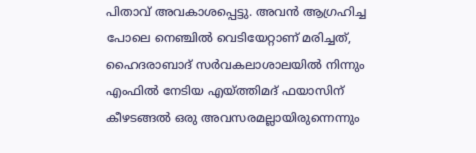പിതാവ് അവകാശപ്പെട്ടു. അവന്‍ ആഗ്രഹിച്ച പോലെ നെഞ്ചില്‍ വെടിയേറ്റാണ് മരിച്ചത്, ഹൈദരാബാദ് സര്‍വകലാശാലയില്‍ നിന്നും എംഫില്‍ നേടിയ എയ്ത്തിമദ് ഫയാസിന് കീഴടങ്ങല്‍ ഒരു അവസരമല്ലായിരുന്നെന്നും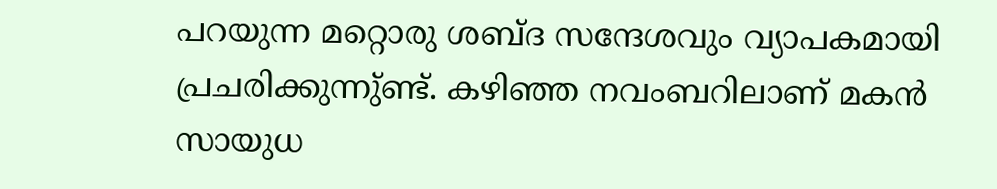പറയുന്ന മറ്റൊരു ശബ്ദ സന്ദേശവും വ്യാപകമായി പ്രചരിക്കുന്നു്ണ്ട്. കഴിഞ്ഞ നവംബറിലാണ് മകന്‍ സായുധ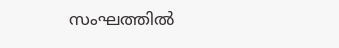സംഘത്തില്‍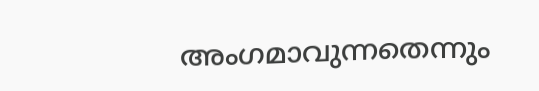അംഗമാവുന്നതെന്നും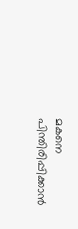മകനെ പിന്തിരിപ്പിക്കാന്‍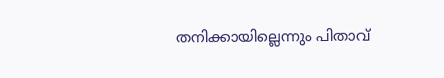തനിക്കായില്ലെന്നും പിതാവ്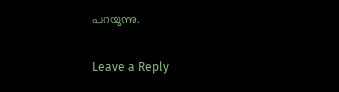പറയുന്നു.

Leave a Reply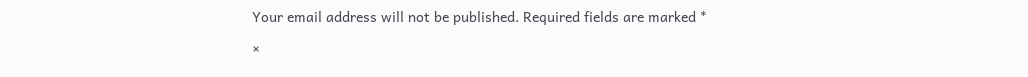Your email address will not be published. Required fields are marked *

×